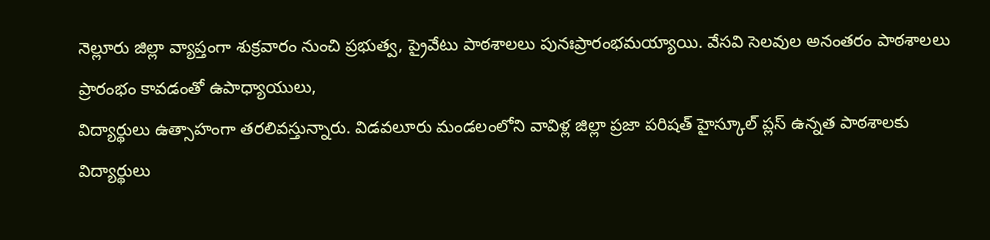నెల్లూరు జిల్లా వ్యాప్తంగా శుక్రవారం నుంచి ప్రభుత్వ, ప్రైవేటు పాఠశాలలు పునఃప్రారంభమయ్యాయి. వేసవి సెలవుల అనంతరం పాఠశాలలు ప్రారంభం కావడంతో ఉపాధ్యాయులు,
విద్యార్థులు ఉత్సాహంగా తరలివస్తున్నారు. విడవలూరు మండలంలోని వావిళ్ల జిల్లా ప్రజా పరిషత్ హైస్కూల్ ప్లస్ ఉన్నత పాఠశాలకు
విద్యార్థులు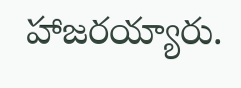హాజరయ్యారు.